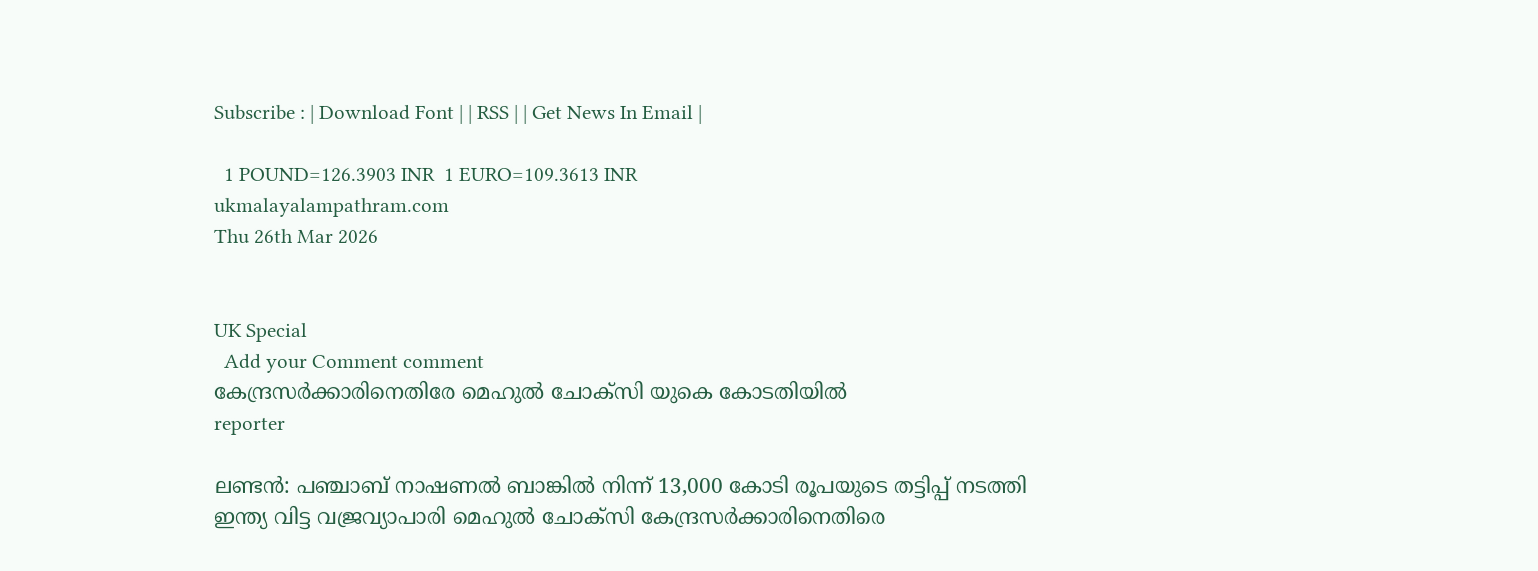Subscribe : | Download Font | | RSS | | Get News In Email |

  1 POUND=126.3903 INR  1 EURO=109.3613 INR
ukmalayalampathram.com
Thu 26th Mar 2026


UK Special
  Add your Comment comment
കേന്ദ്രസര്‍ക്കാരിനെതിരേ മെഹുല്‍ ചോക്‌സി യുകെ കോടതിയില്‍
reporter

ലണ്ടന്‍: പഞ്ചാബ് നാഷണല്‍ ബാങ്കില്‍ നിന്ന് 13,000 കോടി രൂപയുടെ തട്ടിപ്പ് നടത്തി ഇന്ത്യ വിട്ട വജ്രവ്യാപാരി മെഹുല്‍ ചോക്‌സി കേന്ദ്രസര്‍ക്കാരിനെതിരെ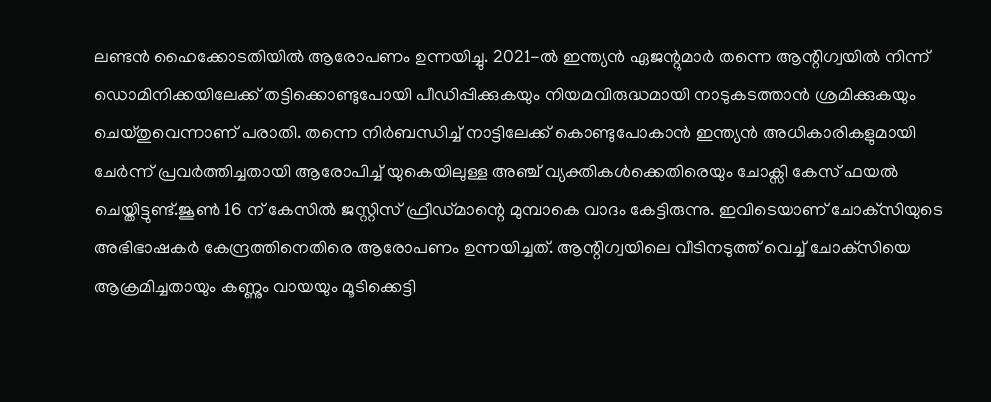ലണ്ടന്‍ ഹൈക്കോടതിയില്‍ ആരോപണം ഉന്നയിച്ചു. 2021-ല്‍ ഇന്ത്യന്‍ ഏജന്റുമാര്‍ തന്നെ ആന്റിഗ്വയില്‍ നിന്ന് ഡൊമിനിക്കയിലേക്ക് തട്ടിക്കൊണ്ടുപോയി പീഡിപ്പിക്കുകയും നിയമവിരുദ്ധമായി നാടുകടത്താന്‍ ശ്രമിക്കുകയും ചെയ്തുവെന്നാണ് പരാതി. തന്നെ നിര്‍ബന്ധിച്ച് നാട്ടിലേക്ക് കൊണ്ടുപോകാന്‍ ഇന്ത്യന്‍ അധികാരികളുമായി ചേര്‍ന്ന് പ്രവര്‍ത്തിച്ചതായി ആരോപിച്ച് യുകെയിലുള്ള അഞ്ച് വ്യക്തികള്‍ക്കെതിരെയും ചോക്സി കേസ് ഫയല്‍ ചെയ്തിട്ടുണ്ട്.ജൂണ്‍ 16 ന് കേസില്‍ ജസ്റ്റിസ് ഫ്രീഡ്മാന്റെ മുമ്പാകെ വാദം കേട്ടിരുന്നു. ഇവിടെയാണ് ചോക്‌സിയുടെ അഭിഭാഷകര്‍ കേന്ദ്രത്തിനെതിരെ ആരോപണം ഉന്നയിച്ചത്. ആന്റിഗ്വയിലെ വീടിനടുത്ത് വെച്ച് ചോക്‌സിയെ ആക്രമിച്ചതായും കണ്ണും വായയും മൂടിക്കെട്ടി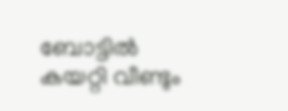ബോട്ടില്‍ കയറ്റി വീണ്ടും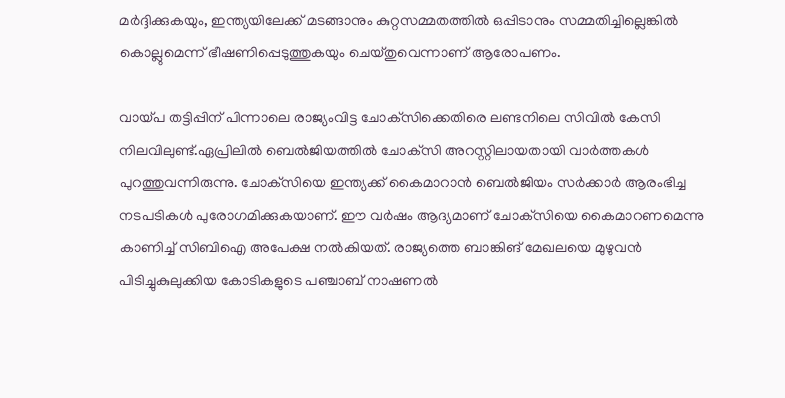മര്‍ദ്ദിക്കുകയും, ഇന്ത്യയിലേക്ക് മടങ്ങാനും കുറ്റസമ്മതത്തില്‍ ഒപ്പിടാനും സമ്മതിച്ചില്ലെങ്കില്‍ കൊല്ലുമെന്ന് ഭീഷണിപ്പെടുത്തുകയും ചെയ്തുവെന്നാണ് ആരോപണം.

വായ്പ തട്ടിപ്പിന് പിന്നാലെ രാജ്യംവിട്ട ചോക്‌സിക്കെതിരെ ലണ്ടനിലെ സിവില്‍ കേസി നിലവിലുണ്ട്.ഏപ്രിലില്‍ ബെല്‍ജിയത്തില്‍ ചോക്‌സി അറസ്റ്റിലായതായി വാര്‍ത്തകള്‍ പുറത്തുവന്നിരുന്നു. ചോക്‌സിയെ ഇന്ത്യക്ക് കൈമാറാന്‍ ബെല്‍ജിയം സര്‍ക്കാര്‍ ആരംഭിച്ച നടപടികള്‍ പുരോഗമിക്കുകയാണ്. ഈ വര്‍ഷം ആദ്യമാണ് ചോക്‌സിയെ കൈമാറണമെന്നു കാണിച്ച് സിബിഐ അപേക്ഷ നല്‍കിയത്. രാജ്യത്തെ ബാങ്കിങ് മേഖലയെ മുഴുവന്‍ പിടിച്ചുകുലുക്കിയ കോടികളുടെ പഞ്ചാബ് നാഷണല്‍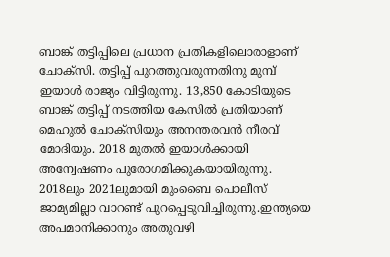ബാങ്ക് തട്ടിപ്പിലെ പ്രധാന പ്രതികളിലൊരാളാണ് ചോക്‌സി. തട്ടിപ്പ് പുറത്തുവരുന്നതിനു മുമ്പ് ഇയാള്‍ രാജ്യം വിട്ടിരുന്നു. 13,850 കോടിയുടെ ബാങ്ക് തട്ടിപ്പ് നടത്തിയ കേസില്‍ പ്രതിയാണ് മെഹുല്‍ ചോക്‌സിയും അനന്തരവന്‍ നീരവ് മോദിയും. 2018 മുതല്‍ ഇയാള്‍ക്കായി അന്വേഷണം പുരോഗമിക്കുകയായിരുന്നു. 2018ലും 2021ലുമായി മുംബൈ പൊലീസ് ജാമ്യമില്ലാ വാറണ്ട് പുറപ്പെടുവിച്ചിരുന്നു.ഇന്ത്യയെ അപമാനിക്കാനും അതുവഴി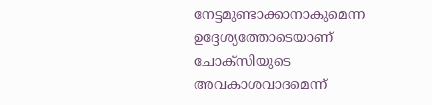നേട്ടമുണ്ടാക്കാനാകുമെന്ന ഉദ്ദേശ്യത്തോടെയാണ് ചോക്‌സിയുടെ അവകാശവാദമെന്ന്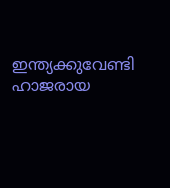ഇന്ത്യക്കുവേണ്ടി ഹാജരായ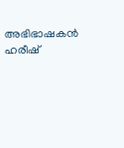അഭിഭാഷകന്‍ ഹരീഷ്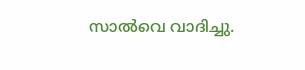സാല്‍വെ വാദിച്ചു.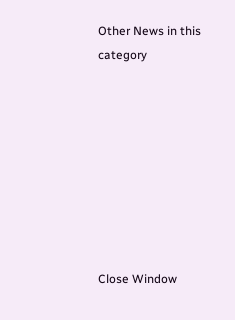Other News in this category








Close Window